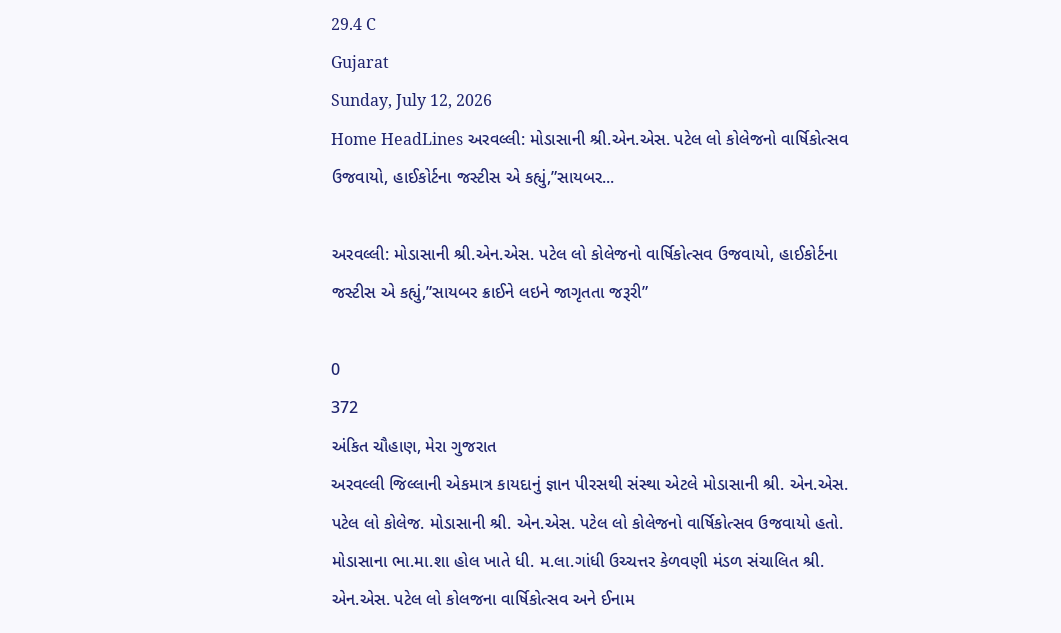29.4 C
Gujarat
Sunday, July 12, 2026
Home HeadLines અરવલ્લી: મોડાસાની શ્રી.એન.એસ. પટેલ લો કોલેજનો વાર્ષિકોત્સવ ઉજવાયો, હાઈકોર્ટના જસ્ટીસ એ કહ્યું,”સાયબર...

અરવલ્લી: મોડાસાની શ્રી.એન.એસ. પટેલ લો કોલેજનો વાર્ષિકોત્સવ ઉજવાયો, હાઈકોર્ટના જસ્ટીસ એ કહ્યું,”સાયબર ક્રાઈને લઇને જાગૃતતા જરૂરી”

0
372
અંકિત ચૌહાણ, મેરા ગુજરાત
અરવલ્લી જિલ્લાની એકમાત્ર કાયદાનું જ્ઞાન પીરસથી સંસ્થા એટલે મોડાસાની શ્રી. એન.એસ. પટેલ લો કોલેજ. મોડાસાની શ્રી. એન.એસ. પટેલ લો કોલેજનો વાર્ષિકોત્સવ ઉજવાયો હતો. મોડાસાના ભા.મા.શા હોલ ખાતે ધી. મ.લા.ગાંધી ઉચ્ચત્તર કેળવણી મંડળ સંચાલિત શ્રી. એન.એસ. પટેલ લો કોલજના વાર્ષિકોત્સવ અને ઈનામ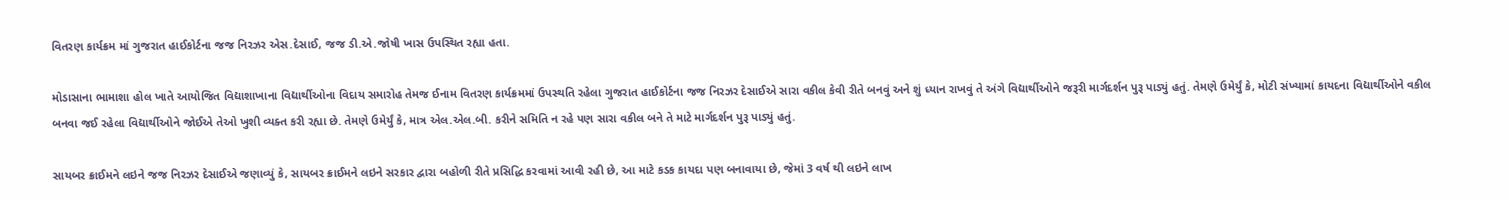વિતરણ કાર્યક્રમ માં ગુજરાત હાઈકોર્ટના જજ નિરઝર એસ.દેસાઈ, જજ ડી.એ.જોષી ખાસ ઉપસ્થિત રહ્યા હતા.

મોડાસાના ભામાશા હોલ ખાતે આયોજિત વિદ્યાશાખાના વિદ્યાર્થીઓના વિદાય સમારોહ તેમજ ઈનામ વિતરણ કાર્યક્રમમાં ઉપસ્થતિ રહેલા ગુજરાત હાઈકોર્ટના જજ નિરઝર દેસાઈએ સારા વકીલ કેવી રીતે બનવું અને શું ધ્યાન રાખવું તે અંગે વિદ્યાર્થીઓને જરૂરી માર્ગદર્શન પુરૂ પાડ્યું હતું. તેમણે ઉમેર્યું કે, મોટી સંખ્યામાં કાયદના વિદ્યાર્થીઓને વકીલ બનવા જઈ રહેલા વિદ્યાર્થીઓને જોઈએ તેઓ ખુશી વ્યક્ત કરી રહ્યા છે. તેમણે ઉમેર્યું કે, માત્ર એલ.એલ.બી. કરીને સમિતિ ન રહે પણ સારા વકીલ બને તે માટે માર્ગદર્શન પુરૂ પાડ્યું હતું.

સાયબર ક્રાઈમને લઇને જજ નિરઝર દેસાઈએ જણાવ્યું કે, સાયબર ક્રાઈમને લઇને સરકાર દ્વારા બહોળી રીતે પ્રસિદ્ધિ કરવામાં આવી રહી છે, આ માટે કડક કાયદા પણ બનાવાયા છે, જેમાં 3 વર્ષ થી લઇને લાખ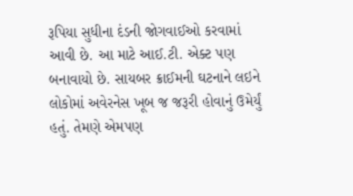રૂપિયા સુધીના દંડની જોગવાઈઓ કરવામાં આવી છે. આ માટે આઈ.ટી. એક્ટ પણ બનાવાયો છે. સાયબર ક્રાઈમની ઘટનાને લઇને લોકોમાં અવેરનેસ ખૂબ જ જરૂરી હોવાનું ઉમેર્યું હતું. તેમણે એમપણ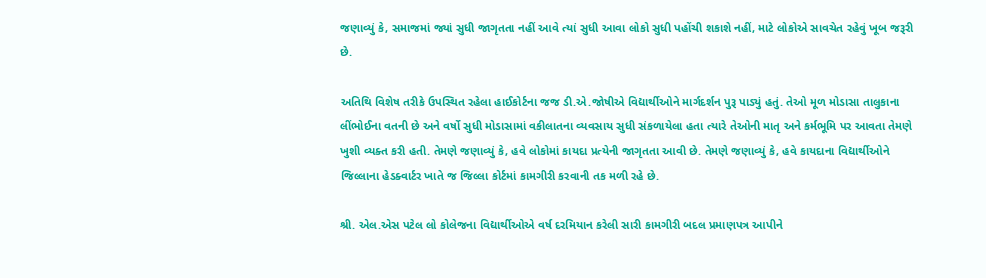જણાવ્યું કે, સમાજમાં જ્યાં સુધી જાગૃતતા નહીં આવે ત્યાં સુધી આવા લોકો સુધી પહોંચી શકાશે નહીં, માટે લોકોએ સાવચેત રહેવું ખૂબ જરૂરી છે.

અતિથિ વિશેષ તરીકે ઉપસ્થિત રહેલા હાઈકોર્ટના જજ ડી.એ.જોષીએ વિદ્યાર્થીઓને માર્ગદર્શન પુરૂ પાડ્યું હતું. તેઓ મૂળ મોડાસા તાલુકાના લીંભોઈના વતની છે અને વર્ષો સુધી મોડાસામાં વકીલાતના વ્યવસાય સુધી સંકળાયેલા હતા ત્યારે તેઓની માતૃ અને કર્મભૂમિ પર આવતા તેમણે ખુશી વ્યક્ત કરી હતી. તેમણે જણાવ્યું કે, હવે લોકોમાં કાયદા પ્રત્યેની જાગૃતતા આવી છે. તેમણે જણાવ્યું કે, હવે કાયદાના વિદ્યાર્થીઓને જિલ્લાના હેડક્વાર્ટર ખાતે જ જિલ્લા કોર્ટમાં કામગીરી કરવાની તક મળી રહે છે.

શ્રી. એલ.એસ પટેલ લો કોલેજના વિદ્યાર્થીઓએ વર્ષ દરમિયાન કરેલી સારી કામગીરી બદલ પ્રમાણપત્ર આપીને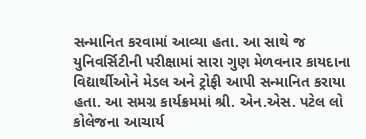સન્માનિત કરવામાં આવ્યા હતા. આ સાથે જ યુનિવર્સિટીની પરીક્ષામાં સારા ગુણ મેળવનાર કાયદાના વિદ્યાર્થીઓને મેડલ અને ટ્રોફી આપી સન્માનિત કરાયા હતા. આ સમગ્ર કાર્યક્રમમાં શ્રી. એન.એસ. પટેલ લો કોલેજના આચાર્ય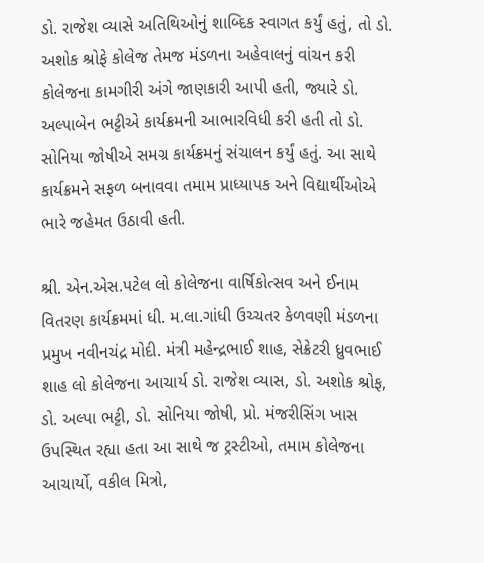ડો. રાજેશ વ્યાસે અતિથિઓનું શાબ્દિક સ્વાગત કર્યું હતું, તો ડો. અશોક શ્રોફે કોલેજ તેમજ મંડળના અહેવાલનું વાંચન કરી કોલેજના કામગીરી અંગે જાણકારી આપી હતી, જ્યારે ડો. અલ્પાબેન ભટ્ટીએ કાર્યક્રમની આભારવિધી કરી હતી તો ડો. સોનિયા જોષીએ સમગ્ર કાર્યક્રમનું સંચાલન કર્યું હતું. આ સાથે કાર્યક્રમને સફળ બનાવવા તમામ પ્રાધ્યાપક અને વિદ્યાર્થીઓએ ભારે જહેમત ઉઠાવી હતી.

શ્રી. એન.એસ.પટેલ લો કોલેજના વાર્ષિકોત્સવ અને ઈનામ વિતરણ કાર્યક્રમમાં ધી. મ.લા.ગાંધી ઉચ્ચતર કેળવણી મંડળના પ્રમુખ નવીનચંદ્ર મોદી. મંત્રી મહેન્દ્રભાઈ શાહ, સેક્રેટરી ધ્રુવભાઈ શાહ લો કોલેજના આચાર્ય ડો. રાજેશ વ્યાસ, ડો. અશોક શ્રોફ, ડો. અલ્પા ભટ્ટી, ડો. સોનિયા જોષી, પ્રો. મંજરીસિંગ ખાસ ઉપસ્થિત રહ્યા હતા આ સાથે જ ટ્રસ્ટીઓ, તમામ કોલેજના આચાર્યો, વકીલ મિત્રો,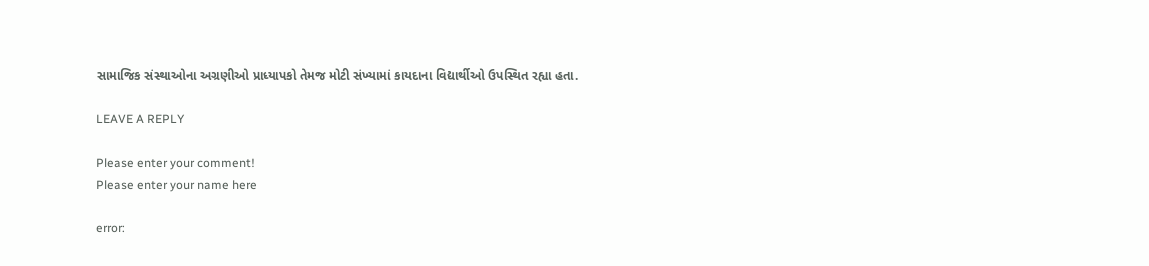સામાજિક સંસ્થાઓના અગ્રણીઓ પ્રાધ્યાપકો તેમજ મોટી સંખ્યામાં કાયદાના વિદ્યાર્થીઓ ઉપસ્થિત રહ્યા હતા.

LEAVE A REPLY

Please enter your comment!
Please enter your name here

error: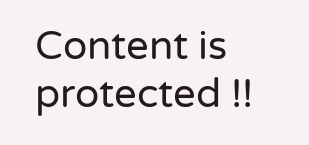Content is protected !!